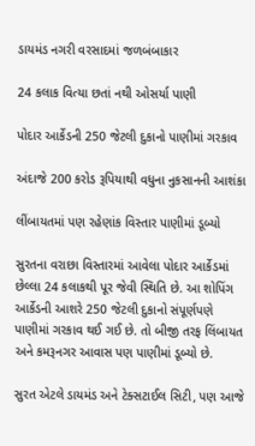ડાયમંડ નગરી વરસાદમાં જળબંબાકાર

24 કલાક વિત્યા છતાં નથી ઓસર્યા પાણી

પોદાર આર્કેડની 250 જેટલી દુકાનો પાણીમાં ગરકાવ

અંદાજે 200 કરોડ રૂપિયાથી વધુના નુકસાનની આશંકા

લીંબાયતમાં પણ રહેણાંક વિસ્તાર પાણીમાં ડૂબ્યો

સુરતના વરાછા વિસ્તારમાં આવેલા પોદાર આર્કેડમાં છેલ્લા 24 કલાકથી પૂર જેવી સ્થિતિ છે. આ શોપિંગ આર્કેડની આશરે 250 જેટલી દુકાનો સંપૂર્ણપણે પાણીમાં ગરકાવ થઈ ગઈ છે. તો બીજી તરફ લિંબાયત અને કમરૂનગર આવાસ પણ પાણીમાં ડૂબ્યો છે.

સુરત એટલે ડાયમંડ અને ટેક્સટાઈલ સિટી, પણ આજે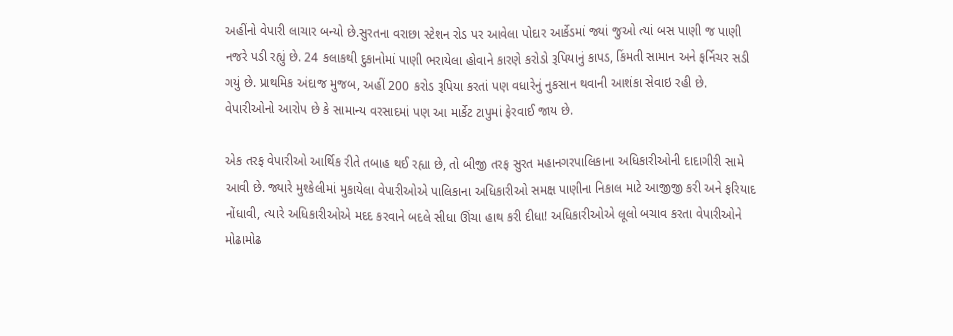અહીંનો વેપારી લાચાર બન્યો છે.સુરતના વરાછા સ્ટેશન રોડ પર આવેલા પોદાર આર્કેડમાં જ્યાં જુઓ ત્યાં બસ પાણી જ પાણી નજરે પડી રહ્યું છે. 24 કલાકથી દુકાનોમાં પાણી ભરાયેલા હોવાને કારણે કરોડો રૂપિયાનું કાપડ, કિંમતી સામાન અને ફર્નિચર સડી ગયું છે. પ્રાથમિક અંદાજ મુજબ, અહીં 200 કરોડ રૂપિયા કરતાં પણ વધારેનું નુકસાન થવાની આશંકા સેવાઇ રહી છે. વેપારીઓનો આરોપ છે કે સામાન્ય વરસાદમાં પણ આ માર્કેટ ટાપુમાં ફેરવાઈ જાય છે.

એક તરફ વેપારીઓ આર્થિક રીતે તબાહ થઈ રહ્યા છે, તો બીજી તરફ સુરત મહાનગરપાલિકાના અધિકારીઓની દાદાગીરી સામે આવી છે. જ્યારે મુશ્કેલીમાં મુકાયેલા વેપારીઓએ પાલિકાના અધિકારીઓ સમક્ષ પાણીના નિકાલ માટે આજીજી કરી અને ફરિયાદ નોંધાવી, ત્યારે અધિકારીઓએ મદદ કરવાને બદલે સીધા ઊંચા હાથ કરી દીધા! અધિકારીઓએ લૂલો બચાવ કરતા વેપારીઓને મોઢામોઢ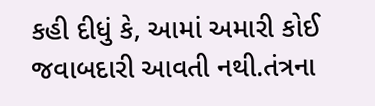કહી દીધું કે, આમાં અમારી કોઈ જવાબદારી આવતી નથી.તંત્રના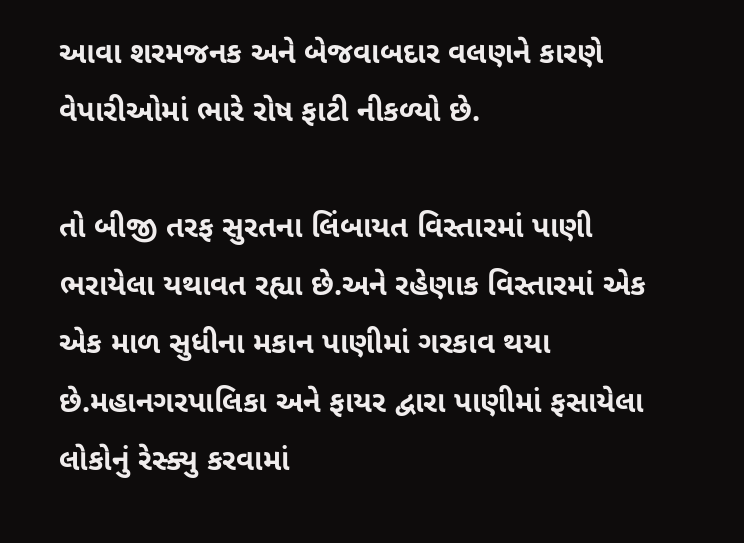આવા શરમજનક અને બેજવાબદાર વલણને કારણે વેપારીઓમાં ભારે રોષ ફાટી નીકળ્યો છે.

તો બીજી તરફ સુરતના લિંબાયત વિસ્તારમાં પાણી ભરાયેલા યથાવત રહ્યા છે.અને રહેણાક વિસ્તારમાં એક એક માળ સુધીના મકાન પાણીમાં ગરકાવ થયા છે.મહાનગરપાલિકા અને ફાયર દ્વારા પાણીમાં ફસાયેલા લોકોનું રેસ્ક્યુ કરવામાં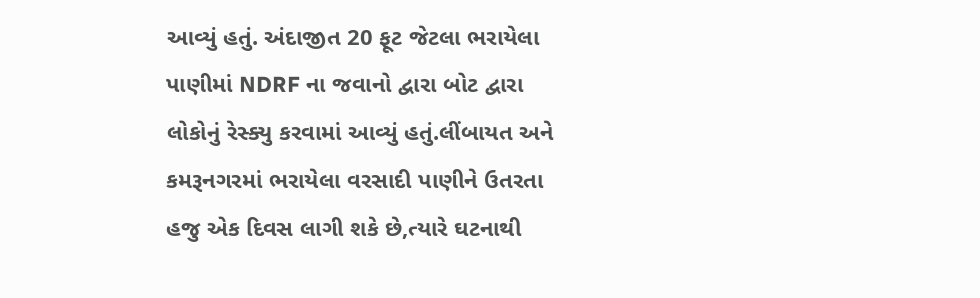આવ્યું હતું. અંદાજીત 20 ફૂટ જેટલા ભરાયેલા પાણીમાં NDRF ના જવાનો દ્વારા બોટ દ્વારા લોકોનું રેસ્ક્યુ કરવામાં આવ્યું હતું.લીંબાયત અને કમરૂનગરમાં ભરાયેલા વરસાદી પાણીને ઉતરતા હજુ એક દિવસ લાગી શકે છે,ત્યારે ઘટનાથી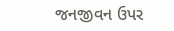જનજીવન ઉપર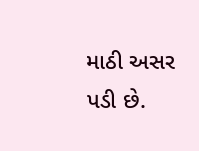માઠી અસર પડી છે.